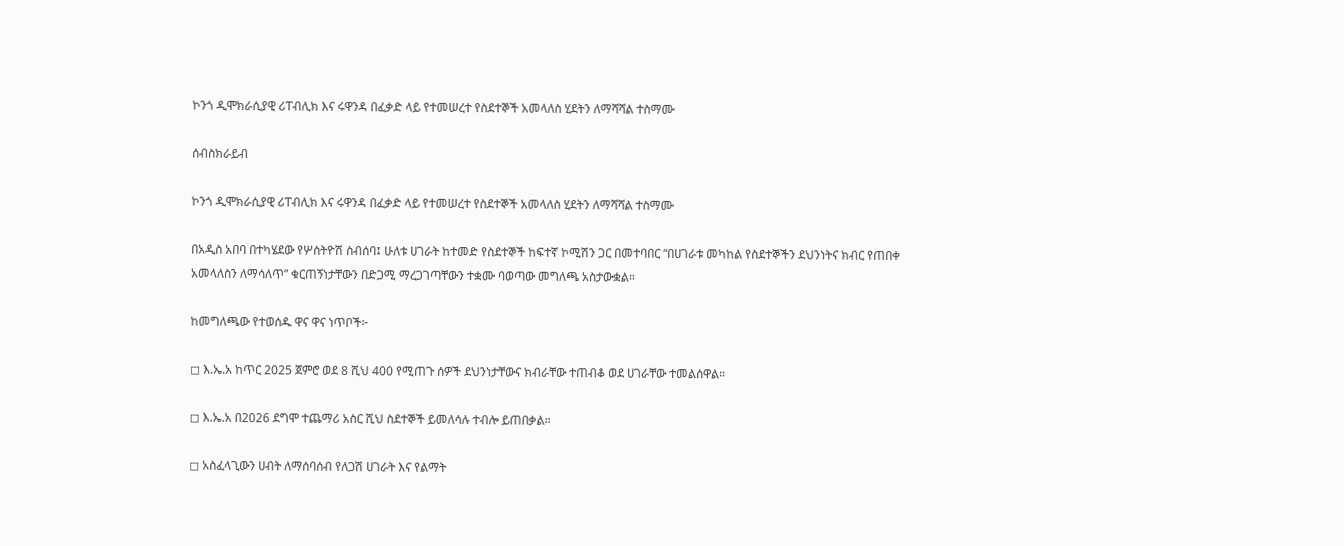ኮንጎ ዲሞክራሲያዊ ሪፐብሊክ እና ሩዋንዳ በፈቃድ ላይ የተመሠረተ የስደተኞች አመላለስ ሂደትን ለማሻሻል ተስማሙ

ሰብስክራይብ

ኮንጎ ዲሞክራሲያዊ ሪፐብሊክ እና ሩዋንዳ በፈቃድ ላይ የተመሠረተ የስደተኞች አመላለስ ሂደትን ለማሻሻል ተስማሙ

በአዲስ አበባ በተካሄደው የሦስትዮሽ ስብሰባ፤ ሁለቱ ሀገራት ከተመድ የስደተኞች ከፍተኛ ኮሚሽን ጋር በመተባበር “በሀገራቱ መካከል የስደተኞችን ደህንነትና ክብር የጠበቀ አመላለስን ለማሳለጥ” ቁርጠኝነታቸውን በድጋሚ ማረጋገጣቸውን ተቋሙ ባወጣው መግለጫ አስታውቋል።

ከመግለጫው የተወሰዱ ዋና ዋና ነጥቦች፦

◻ እ.ኤ.አ ከጥር 2025 ጀምሮ ወደ 8 ሺህ 400 የሚጠጉ ሰዎች ደህንነታቸውና ክብራቸው ተጠብቆ ወደ ሀገራቸው ተመልሰዋል።

◻ እ.ኤ.አ በ2026 ደግሞ ተጨማሪ አስር ሺህ ስደተኞች ይመለሳሉ ተብሎ ይጠበቃል።

◻ አስፈላጊውን ሀብት ለማሰባሰብ የለጋሽ ሀገራት እና የልማት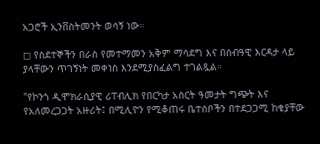አጋሮች ኢንቨስትመንት ወሳኝ ነው።

◻ የስደተኞችን በራስ የመተማመን አቅም ማሳደግ እና በሰብዓዊ እርዳታ ላይ ያላቸውን ጥገኝነት መቀነስ እንደሚያስፈልግ ተገልጿል።

"የኮንጎ ዲሞክራሲያዊ ሪፐብሊክ የበርካታ አስርት ዓመታት ግጭት እና የአለመረጋጋት አዙሪት፤ በሚሊዮን የሚቆጠሩ ቤተሰቦችን በተደጋጋሚ ከቄያቸው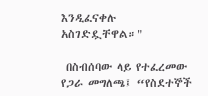እንዲፈናቀሉ አስገድዷቸዋል።"

 በስብሰባው ላይ የተፈረመው የጋራ መግለጫ፤ “የስደተኞች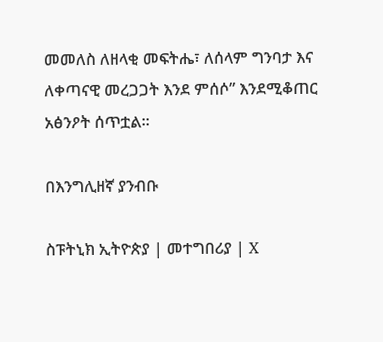መመለስ ለዘላቂ መፍትሔ፣ ለሰላም ግንባታ እና ለቀጣናዊ መረጋጋት እንደ ምሰሶ” እንደሚቆጠር አፅንዖት ሰጥቷል።

በእንግሊዘኛ ያንብቡ

ስፑትኒክ ኢትዮጵያ | መተግበሪያ | X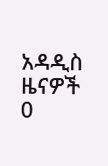አዳዲስ ዜናዎች
0